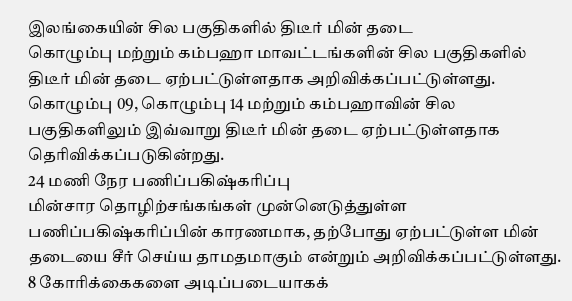இலங்கையின் சில பகுதிகளில் திடீர் மின் தடை
கொழும்பு மற்றும் கம்பஹா மாவட்டங்களின் சில பகுதிகளில் திடீர் மின் தடை ஏற்பட்டுள்ளதாக அறிவிக்கப்பட்டுள்ளது.
கொழும்பு 09, கொழும்பு 14 மற்றும் கம்பஹாவின் சில பகுதிகளிலும் இவ்வாறு திடீர் மின் தடை ஏற்பட்டுள்ளதாக தெரிவிக்கப்படுகின்றது.
24 மணி நேர பணிப்பகிஷ்கரிப்பு
மின்சார தொழிற்சங்கங்கள் முன்னெடுத்துள்ள பணிப்பகிஷ்கரிப்பின் காரணமாக, தற்போது ஏற்பட்டுள்ள மின் தடையை சீர் செய்ய தாமதமாகும் என்றும் அறிவிக்கப்பட்டுள்ளது.
8 கோரிக்கைகளை அடிப்படையாகக்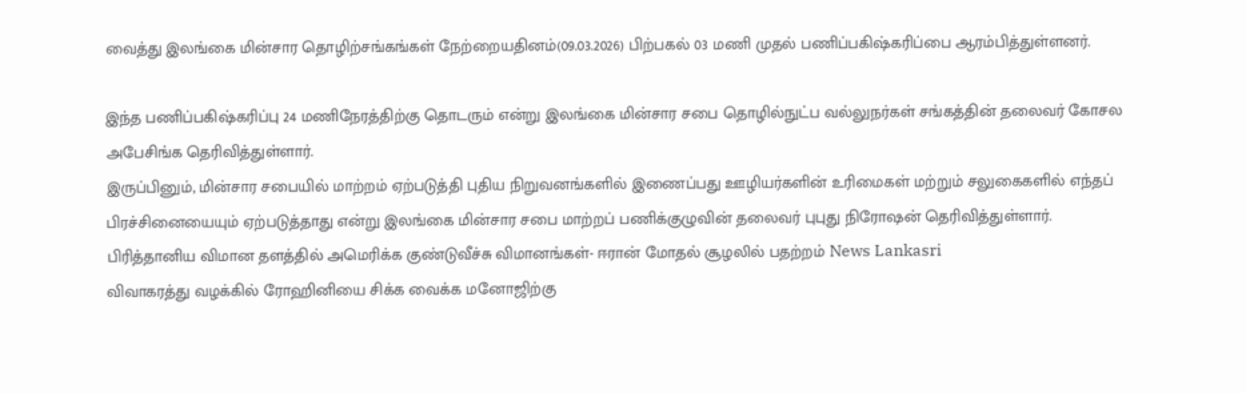வைத்து இலங்கை மின்சார தொழிற்சங்கங்கள் நேற்றையதினம்(09.03.2026) பிற்பகல் 03 மணி முதல் பணிப்பகிஷ்கரிப்பை ஆரம்பித்துள்ளனர்.

இந்த பணிப்பகிஷ்கரிப்பு 24 மணிநேரத்திற்கு தொடரும் என்று இலங்கை மின்சார சபை தொழில்நுட்ப வல்லுநர்கள் சங்கத்தின் தலைவர் கோசல அபேசிங்க தெரிவித்துள்ளார்.
இருப்பினும், மின்சார சபையில் மாற்றம் ஏற்படுத்தி புதிய நிறுவனங்களில் இணைப்பது ஊழியர்களின் உரிமைகள் மற்றும் சலுகைகளில் எந்தப் பிரச்சினையையும் ஏற்படுத்தாது என்று இலங்கை மின்சார சபை மாற்றப் பணிக்குழுவின் தலைவர் புபுது நிரோஷன் தெரிவித்துள்ளார்.
பிரித்தானிய விமான தளத்தில் அமெரிக்க குண்டுவீச்சு விமானங்கள்- ஈரான் மோதல் சூழலில் பதற்றம் News Lankasri
விவாகரத்து வழக்கில் ரோஹினியை சிக்க வைக்க மனோஜிற்கு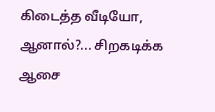கிடைத்த வீடியோ, ஆனால்?... சிறகடிக்க ஆசை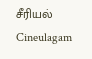சீரியல் Cineulagam